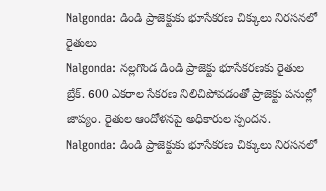Nalgonda: డిండి ప్రాజెక్టుకు భూసేకరణ చిక్కులు నిరసనలో రైతులు
Nalgonda: నల్లగొండ డిండి ప్రాజెక్టు భూసేకరణకు రైతుల బ్రేక్. 600 ఎకరాల సేకరణ నిలిచిపోవడంతో ప్రాజెక్టు పనుల్లో జాప్యం. రైతుల ఆందోళనపై అధికారుల స్పందన.
Nalgonda: డిండి ప్రాజెక్టుకు భూసేకరణ చిక్కులు నిరసనలో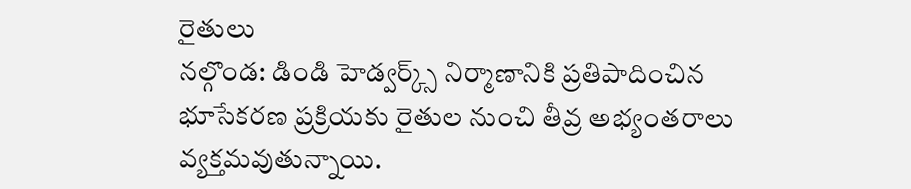రైతులు
నల్గొండ: డిండి హెడ్వర్క్స్ నిర్మాణానికి ప్రతిపాదించిన భూసేకరణ ప్రక్రియకు రైతుల నుంచి తీవ్ర అభ్యంతరాలు వ్యక్తమవుతున్నాయి.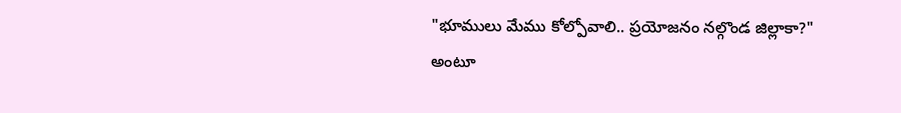"భూములు మేము కోల్పోవాలి.. ప్రయోజనం నల్గొండ జిల్లాకా?" అంటూ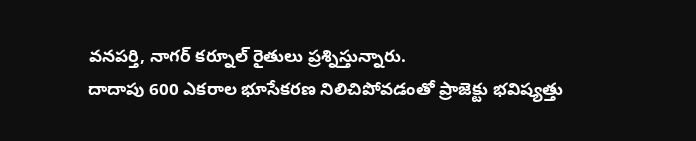వనపర్తి, నాగర్ కర్నూల్ రైతులు ప్రశ్నిస్తున్నారు.
దాదాపు 600 ఎకరాల భూసేకరణ నిలిచిపోవడంతో ప్రాజెక్టు భవిష్యత్తు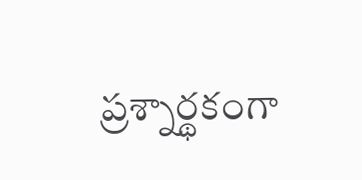ప్రశ్నార్థకంగా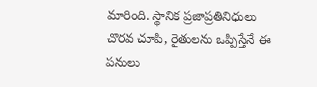మారింది. స్థానిక ప్రజాప్రతినిధులు చొరవ చూపి, రైతులను ఒప్పిస్తేనే ఈ పనులు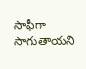సాఫీగా సాగుతాయని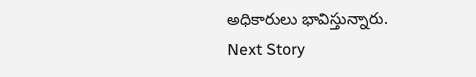అధికారులు భావిస్తున్నారు.
Next Story